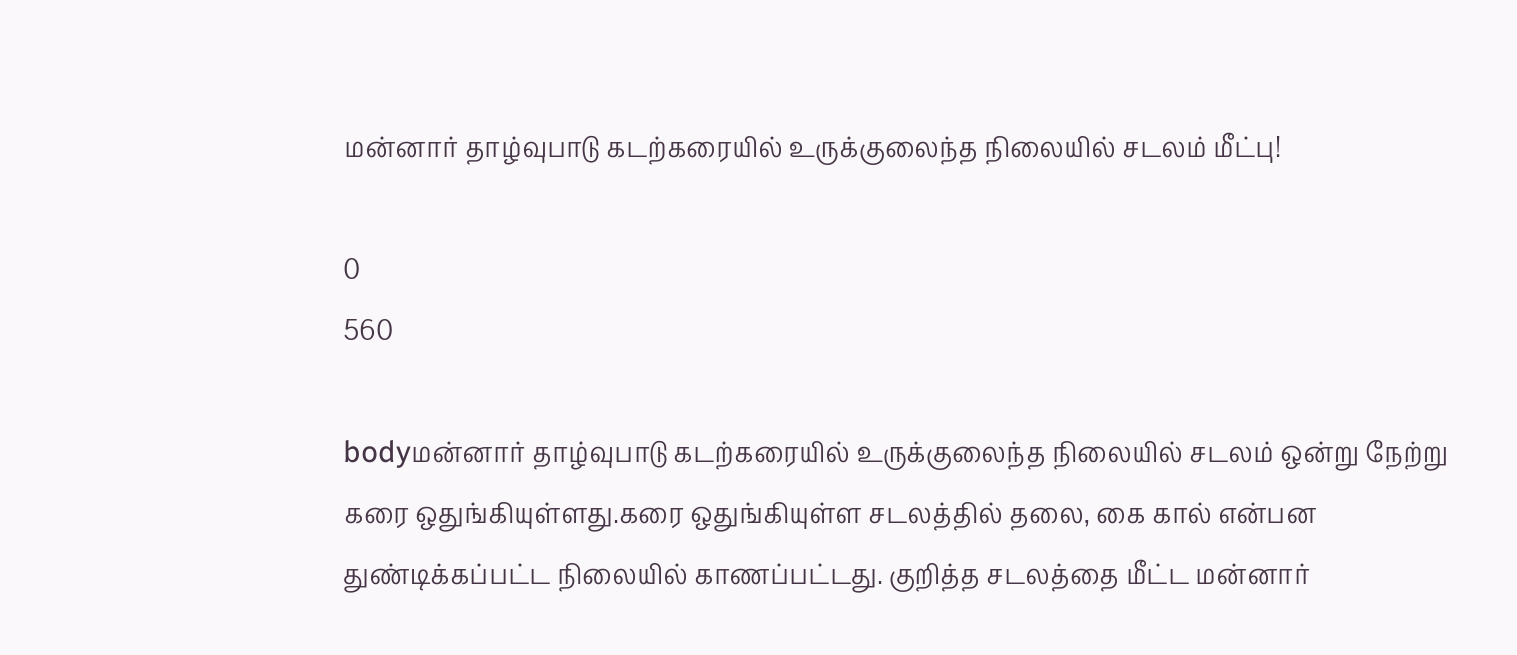மன்னார் தாழ்வுபாடு கடற்கரையில் உருக்குலைந்த நிலையில் சடலம் மீட்பு!

0
560

bodyமன்னார் தாழ்வுபாடு கடற்கரையில் உருக்குலைந்த நிலையில் சடலம் ஒன்று நேற்று கரை ஒதுங்கியுள்ளது.கரை ஒதுங்கியுள்ள சடலத்தில் தலை, கை கால் என்பன துண்டிக்கப்பட்ட நிலையில் காணப்பட்டது. குறித்த சடலத்தை மீட்ட மன்னார்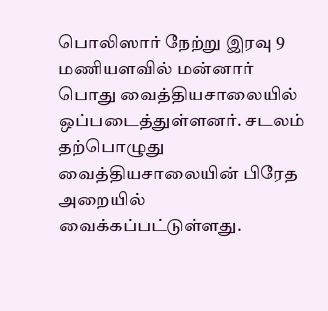பொலிஸார் நேற்று இரவு 9 மணியளவில் மன்னார் பொது வைத்தியசாலையில் ஒப்படைத்துள்ளனர். சடலம் தற்பொழுது வைத்தியசாலையின் பிரேத அறையில் வைக்கப்பட்டுள்ளது.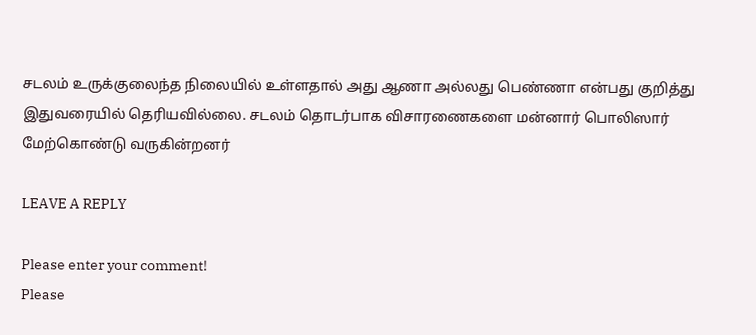சடலம் உருக்குலைந்த நிலையில் உள்ளதால் அது ஆணா அல்லது பெண்ணா என்பது குறித்து இதுவரையில் தெரியவில்லை. சடலம் தொடர்பாக விசாரணைகளை மன்னார் பொலிஸார் மேற்கொண்டு வருகின்றனர்

LEAVE A REPLY

Please enter your comment!
Please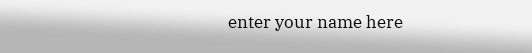enter your name here